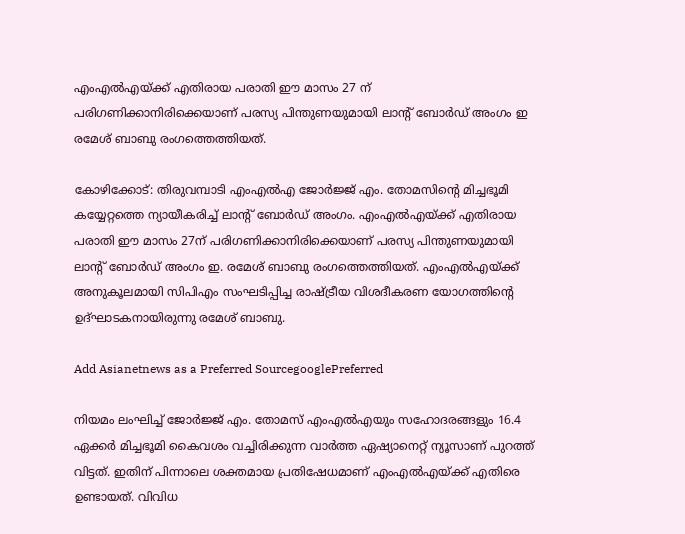എംഎല്‍എയ്ക്ക് എതിരായ പരാതി ഈ മാസം 27 ന് പരിഗണിക്കാനിരിക്കെയാണ് പരസ്യ പിന്തുണയുമായി ലാന്‍റ് ബോർഡ് അംഗം ഇ രമേശ് ബാബു രംഗത്തെത്തിയത്.

കോഴിക്കോട്: തിരുവമ്പാടി എംഎല്‍എ ജോർജ്ജ് എം. തോമസിന്‍റെ മിച്ചഭൂമി കയ്യേറ്റത്തെ ന്യായീകരിച്ച് ലാന്‍റ് ബോർ‍ഡ് അംഗം. എംഎല്‍എയ്ക്ക് എതിരായ പരാതി ഈ മാസം 27ന് പരിഗണിക്കാനിരിക്കെയാണ് പരസ്യ പിന്തുണയുമായി ലാന്‍റ് ബോര്‍ഡ് അംഗം ഇ. രമേശ് ബാബു രംഗത്തെത്തിയത്. എംഎൽഎയ്ക്ക് അനുകൂലമായി സിപിഎം സംഘടിപ്പിച്ച രാഷ്ട്രീയ വിശദീകരണ യോഗത്തിന്‍റെ ഉദ്ഘാടകനായിരുന്നു രമേശ് ബാബു.

Add Asianetnews as a Preferred SourcegooglePreferred

നിയമം ലംഘിച്ച് ജോര്‍ജ്ജ് എം. തോമസ് എംഎല്‍എയും സഹോദരങ്ങളും 16.4 ഏക്കര്‍ മിച്ചഭൂമി കൈവശം വച്ചിരിക്കുന്ന വാര്‍ത്ത ഏഷ്യാനെറ്റ് ന്യൂസാണ് പുറത്ത് വിട്ടത്. ഇതിന് പിന്നാലെ ശക്തമായ പ്രതിഷേധമാണ് എംഎൽഎയ്ക്ക് എതിരെ ഉണ്ടായത്. വിവിധ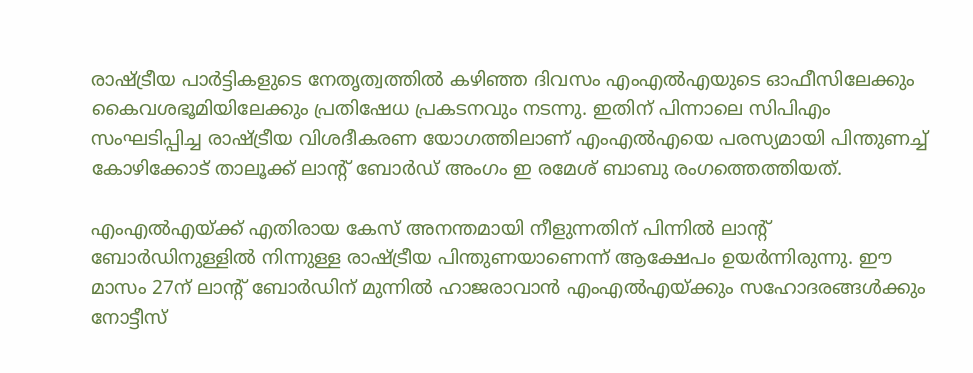രാഷ്ട്രീയ പാർട്ടികളുടെ നേതൃത്വത്തിൽ കഴിഞ്ഞ ദിവസം എംഎൽഎയുടെ ഓഫീസിലേക്കും കൈവശഭൂമിയിലേക്കും പ്രതിഷേധ പ്രകടനവും നടന്നു. ഇതിന് പിന്നാലെ സിപിഎം സംഘടിപ്പിച്ച രാഷ്ട്രീയ വിശദീകരണ യോഗത്തിലാണ് എംഎൽഎയെ പരസ്യമായി പിന്തുണച്ച് കോഴിക്കോട് താലൂക്ക് ലാന്‍റ് ബോര്‍ഡ് അംഗം ഇ രമേശ് ബാബു രംഗത്തെത്തിയത്.

എംഎൽഎയ്ക്ക് എതിരായ കേസ് അനന്തമായി നീളുന്നതിന് പിന്നിൽ ലാന്‍റ് ബോർഡിനുള്ളിൽ നിന്നുള്ള രാഷ്ട്രീയ പിന്തുണയാണെന്ന് ആക്ഷേപം ഉയർന്നിരുന്നു. ഈ മാസം 27ന് ലാന്‍റ് ബോര്‍ഡിന് മുന്നിൽ ഹാജരാവാൻ എംഎൽഎയ്ക്കും സഹോദരങ്ങൾക്കും നോട്ടീസ്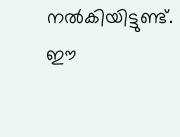നൽകിയിട്ടുണ്ട്. ഈ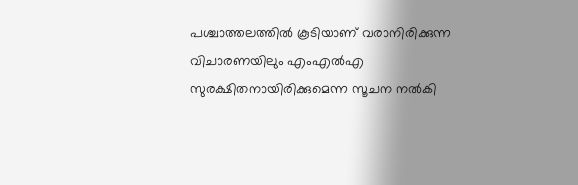പശ്ചാത്തലത്തിൽ കൂടിയാണ് വരാനിരിക്കുന്ന വിചാരണയിലും എംഎൽഎ സുരക്ഷിതനായിരിക്കുമെന്ന സൂചന നൽകി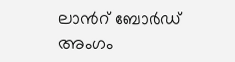ലാന്‍റ് ബോര്‍ഡ് അംഗം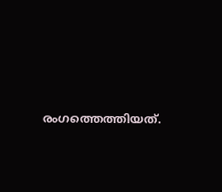രംഗത്തെത്തിയത്.